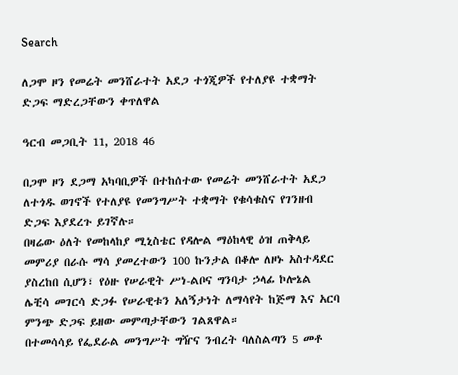Search

ለጋሞ ዞን የመሬት መንሸራተት አደጋ ተጎጂዎች የተለያዩ ተቋማት ድጋፍ ማድረጋቸውን ቀጥለዋል

ዓርብ መጋቢት 11, 2018 46

በጋሞ ዞን ደጋማ አካባቢዎች በተከሰተው የመሬት መንሸራተት አደጋ ለተጎዱ ወገኖች የተለያዩ የመንግሥት ተቋማት የቁሳቁስና የገንዘብ ድጋፍ እያደረጉ ይገኛሉ።
በዛሬው ዕለት የመከላከያ ሚኒስቴር የዳሎል ማዕከላዊ ዕዝ ጠቅላይ መምሪያ በራሱ ማሳ ያመረተውን 100 ኩንታል በቆሎ ለዞኑ አስተዳደር ያስረከበ ሲሆን፣ የዕዙ የሠራዊት ሥነ-ልቦና ግንባታ ኃላፊ ኮሎኔል ሌቺሳ መገርሳ ድጋፉ የሠራዊቱን አለኝታነት ለማሳየት ከጅማ እና አርባ ምንጭ ድጋፍ ይዘው መምጣታቸውን ገልጸዋል።
በተመሳሳይ የፌደራል መንግሥት ግዥና ንብረት ባለስልጣን 5 መቶ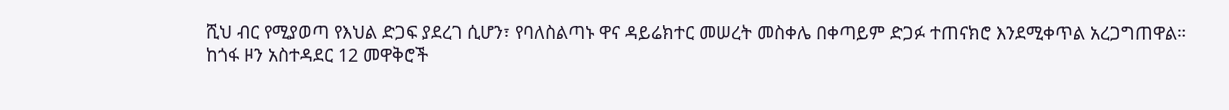ሺህ ብር የሚያወጣ የእህል ድጋፍ ያደረገ ሲሆን፣ የባለስልጣኑ ዋና ዳይሬክተር መሠረት መስቀሌ በቀጣይም ድጋፉ ተጠናክሮ እንደሚቀጥል አረጋግጠዋል።
ከጎፋ ዞን አስተዳደር 12 መዋቅሮች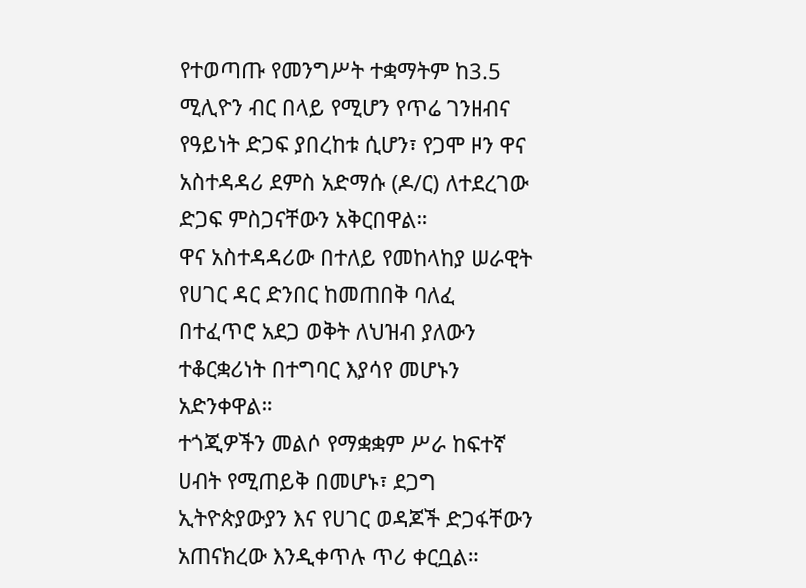የተወጣጡ የመንግሥት ተቋማትም ከ3.5 ሚሊዮን ብር በላይ የሚሆን የጥሬ ገንዘብና የዓይነት ድጋፍ ያበረከቱ ሲሆን፣ የጋሞ ዞን ዋና አስተዳዳሪ ደምስ አድማሱ (ዶ/ር) ለተደረገው ድጋፍ ምስጋናቸውን አቅርበዋል።
ዋና አስተዳዳሪው በተለይ የመከላከያ ሠራዊት የሀገር ዳር ድንበር ከመጠበቅ ባለፈ በተፈጥሮ አደጋ ወቅት ለህዝብ ያለውን ተቆርቋሪነት በተግባር እያሳየ መሆኑን አድንቀዋል።
ተጎጂዎችን መልሶ የማቋቋም ሥራ ከፍተኛ ሀብት የሚጠይቅ በመሆኑ፣ ደጋግ ኢትዮጵያውያን እና የሀገር ወዳጆች ድጋፋቸውን አጠናክረው እንዲቀጥሉ ጥሪ ቀርቧል።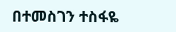በተመስገን ተስፋዬ